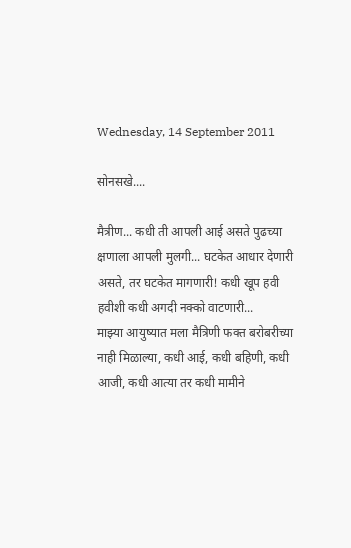Wednesday, 14 September 2011

सोनसखे....

मैत्रीण... कधी ती आपली आई असते पुढच्या क्षणाला आपली मुलगी... घटकेत आधार देणारी असते, तर घटकेत मागणारी! कधी खूप हवी हवीशी कधी अगदी नक्को वाटणारी...
माझ्या आयुष्यात मला मैत्रिणी फक्त बरोबरीच्या नाही मिळाल्या, कधी आई, कधी बहिणी, कधी आजी, कधी आत्या तर कधी मामीने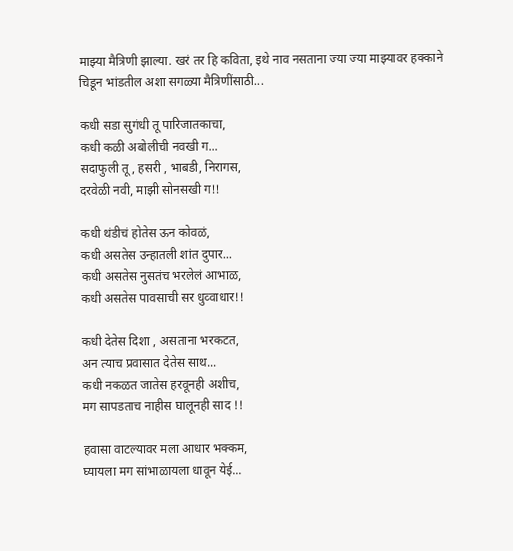माझ्या मैत्रिणी झाल्या. खरं तर हि कविता, इथे नाव नसताना ज्या ज्या माझ्यावर हक्काने चिडून भांडतील अशा सगळ्या मैत्रिणींसाठी...

कधी सडा सुगंधी तू पारिजातकाचा,
कधी कळी अबोलीची नवखी ग...
सदाफुली तू, हसरी , भाबडी, निरागस,
दरवेळी नवी, माझी सोनसखी ग!!

कधी थंडीचं होतेस ऊन कोवळं,
कधी असतेस उन्हातली शांत दुपार...
कधी असतेस नुसतंच भरलेलं आभाळ,
कधी असतेस पावसाची सर धुव्वाधार!!

कधी देतेस दिशा , असताना भरकटत,
अन त्याच प्रवासात देतेस साथ...
कधी नकळत जातेस हरवूनही अशीच,
मग सापडताच नाहीस घालूनही साद !!

हवासा वाटल्यावर मला आधार भक्कम,
घ्यायला मग सांभाळायला धावून येई...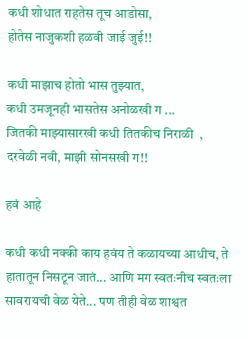कधी शोधात राहतेस तूच आडोसा,
होतेस नाजुकशी हळवी जाई जुई!!

कधी माझाच होतो भास तुझ्यात,
कधी उमजूनही भासतेस अनोळखी ग ...
जितकी माझ्यासारखी कधी तितकीच निराळी  ,
दरवेळी नवी, माझी सोनसखी ग!!

हवं आहे

कधी कधी नक्की काय हवंय ते कळायच्या आधीच, ते हातातून निसटून जातं... आणि मग स्वतःनीच स्वतःला सावरायची वेळ येते... पण तीही वेळ शाश्वत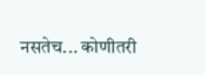नसतेच... कोणीतरी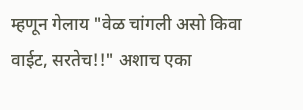म्हणून गेलाय "वेळ चांगली असो किवा वाईट, सरतेच!!" अशाच एका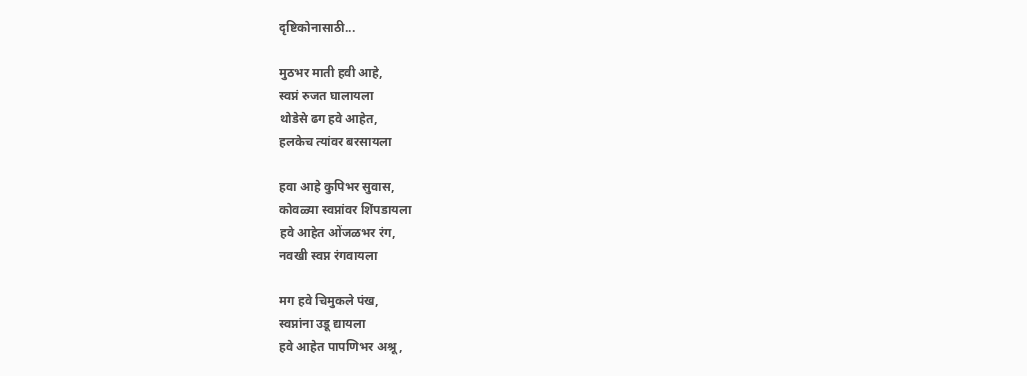दृष्टिकोनासाठी...

मुठभर माती हवी आहे,
स्वप्नं रुजत घालायला
थोडेसे ढग हवे आहेत,
हलकेच त्यांवर बरसायला

हवा आहे कुपिभर सुवास,
कोवळ्या स्वप्नांवर शिंपडायला
हवे आहेत ओंजळभर रंग,
नवखी स्वप्न रंगवायला

मग हवे चिमुकले पंख,
स्वप्नांना उडू द्यायला
हवे आहेत पापणिभर अश्रू,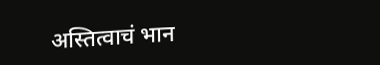अस्तित्वाचं भान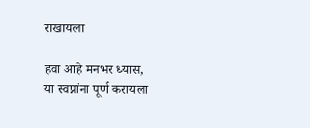राखायला

हवा आहे मनभर ध्यास,
या स्वप्नांना पूर्ण करायला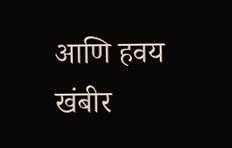आणि हवय खंबीर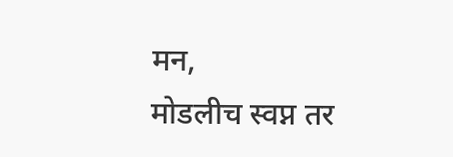मन,
मोडलीच स्वप्न तर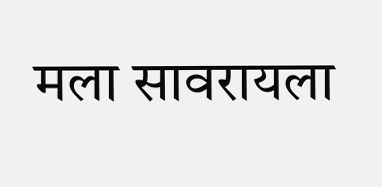मला सावरायला